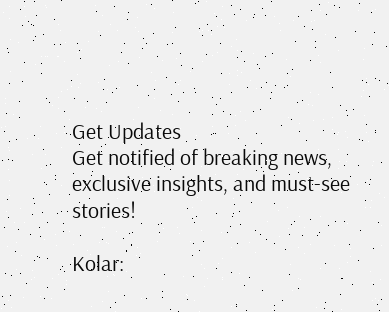Get Updates
Get notified of breaking news, exclusive insights, and must-see stories!

Kolar: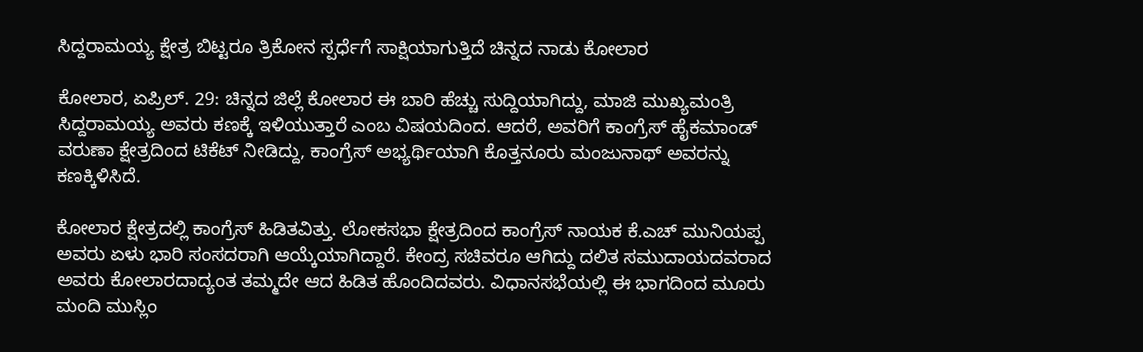ಸಿದ್ದರಾಮಯ್ಯ ಕ್ಷೇತ್ರ ಬಿಟ್ಟರೂ ತ್ರಿಕೋನ ಸ್ಪರ್ಧೆಗೆ ಸಾಕ್ಷಿಯಾಗುತ್ತಿದೆ ಚಿನ್ನದ ನಾಡು ಕೋಲಾರ

ಕೋಲಾರ, ಏಪ್ರಿಲ್. 29: ಚಿನ್ನದ ಜಿಲ್ಲೆ ಕೋಲಾರ ಈ ಬಾರಿ ಹೆಚ್ಚು ಸುದ್ದಿಯಾಗಿದ್ದು, ಮಾಜಿ ಮುಖ್ಯಮಂತ್ರಿ ಸಿದ್ದರಾಮಯ್ಯ ಅವರು ಕಣಕ್ಕೆ ಇಳಿಯುತ್ತಾರೆ ಎಂಬ ವಿಷಯದಿಂದ. ಆದರೆ, ಅವರಿಗೆ ಕಾಂಗ್ರೆಸ್ ಹೈಕಮಾಂಡ್ ವರುಣಾ ಕ್ಷೇತ್ರದಿಂದ ಟಿಕೆಟ್ ನೀಡಿದ್ದು, ಕಾಂಗ್ರೆಸ್ ಅಭ್ಯರ್ಥಿಯಾಗಿ ಕೊತ್ತನೂರು ಮಂಜುನಾಥ್ ಅವರನ್ನು ಕಣಕ್ಕಿಳಿಸಿದೆ.

ಕೋಲಾರ ಕ್ಷೇತ್ರದಲ್ಲಿ ಕಾಂಗ್ರೆಸ್ ಹಿಡಿತವಿತ್ತು. ಲೋಕಸಭಾ ಕ್ಷೇತ್ರದಿಂದ ಕಾಂಗ್ರೆಸ್ ನಾಯಕ ಕೆ.ಎಚ್‌ ಮುನಿಯಪ್ಪ ಅವರು ಏಳು ಭಾರಿ ಸಂಸದರಾಗಿ ಆಯ್ಕೆಯಾಗಿದ್ದಾರೆ. ಕೇಂದ್ರ ಸಚಿವರೂ ಆಗಿದ್ದು ದಲಿತ ಸಮುದಾಯದವರಾದ ಅವರು ಕೋಲಾರದಾದ್ಯಂತ ತಮ್ಮದೇ ಆದ ಹಿಡಿತ ಹೊಂದಿದವರು. ವಿಧಾನಸಭೆಯಲ್ಲಿ ಈ ಭಾಗದಿಂದ ಮೂರು ಮಂದಿ ಮುಸ್ಲಿಂ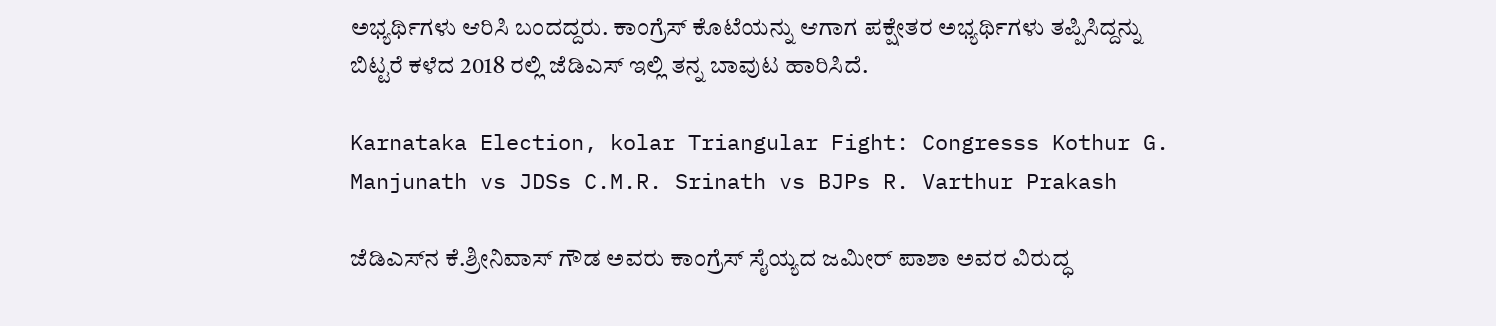ಅಭ್ಯರ್ಥಿಗಳು ಆರಿಸಿ ಬಂದದ್ದರು. ಕಾಂಗ್ರೆಸ್‌ ಕೊಟೆಯನ್ನು ಆಗಾಗ ಪಕ್ಷೇತರ ಅಭ್ಯರ್ಥಿಗಳು ತಪ್ಪಿಸಿದ್ದನ್ನು ಬಿಟ್ಟರೆ ಕಳೆದ 2018 ರಲ್ಲಿ ಜೆಡಿಎಸ್ ಇಲ್ಲಿ ತನ್ನ ಬಾವುಟ ಹಾರಿಸಿದೆ.

Karnataka Election, kolar Triangular Fight: Congresss Kothur G. Manjunath vs JDSs C.M.R. Srinath vs BJPs R. Varthur Prakash

ಜೆಡಿಎಸ್‌ನ ಕೆ.ಶ್ರೀನಿವಾಸ್ ಗೌಡ ಅವರು ಕಾಂಗ್ರೆಸ್‌ ಸೈಯ್ಯದ ಜಮೀರ್ ಪಾಶಾ ಅವರ ವಿರುದ್ಧ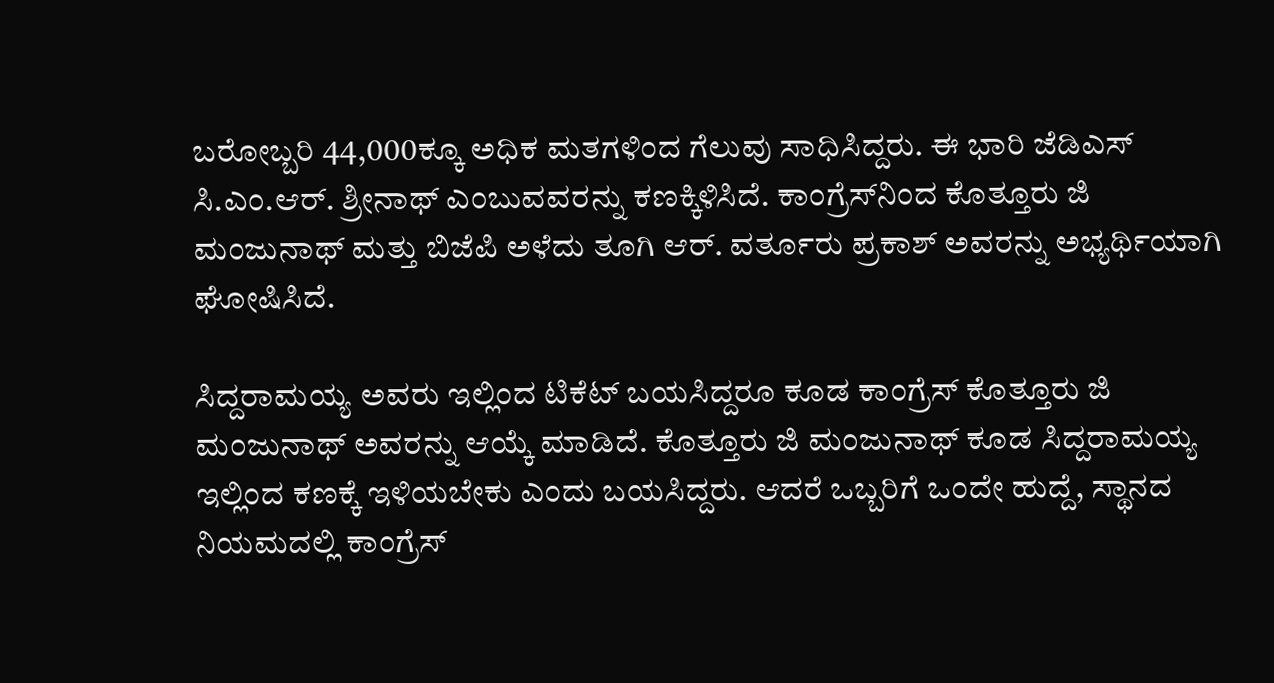ಬರೋಬ್ಬರಿ 44,000ಕ್ಕೂ ಅಧಿಕ ಮತಗಳಿಂದ ಗೆಲುವು ಸಾಧಿಸಿದ್ದರು. ಈ ಭಾರಿ ಜೆಡಿಎಸ್ ಸಿ.ಎಂ.ಆರ್. ಶ್ರೀನಾಥ್ ಎಂಬುವವರನ್ನು ಕಣಕ್ಕಿಳಿಸಿದೆ. ಕಾಂಗ್ರೆಸ್‌ನಿಂದ ಕೊತ್ತೂರು ಜಿ ಮಂಜುನಾಥ್‌ ಮತ್ತು ಬಿಜೆಪಿ ಅಳೆದು ತೂಗಿ ಆರ್‌. ವರ್ತೂರು ಪ್ರಕಾಶ್‌ ಅವರನ್ನು ಅಭ್ಯರ್ಥಿಯಾಗಿ ಘೋಷಿಸಿದೆ.

ಸಿದ್ದರಾಮಯ್ಯ ಅವರು ಇಲ್ಲಿಂದ ಟಿಕೆಟ್ ಬಯಸಿದ್ದರೂ ಕೂಡ ಕಾಂಗ್ರೆಸ್ ಕೊತ್ತೂರು ಜಿ ಮಂಜುನಾಥ್‌ ಅವರನ್ನು ಆಯ್ಕೆ ಮಾಡಿದೆ. ಕೊತ್ತೂರು ಜಿ ಮಂಜುನಾಥ್‌ ಕೂಡ ಸಿದ್ದರಾಮಯ್ಯ ಇಲ್ಲಿಂದ ಕಣಕ್ಕೆ ಇಳಿಯಬೇಕು ಎಂದು ಬಯಸಿದ್ದರು. ಆದರೆ ಒಬ್ಬರಿಗೆ ಒಂದೇ ಹುದ್ದೆ, ಸ್ಥಾನದ ನಿಯಮದಲ್ಲಿ ಕಾಂಗ್ರೆಸ್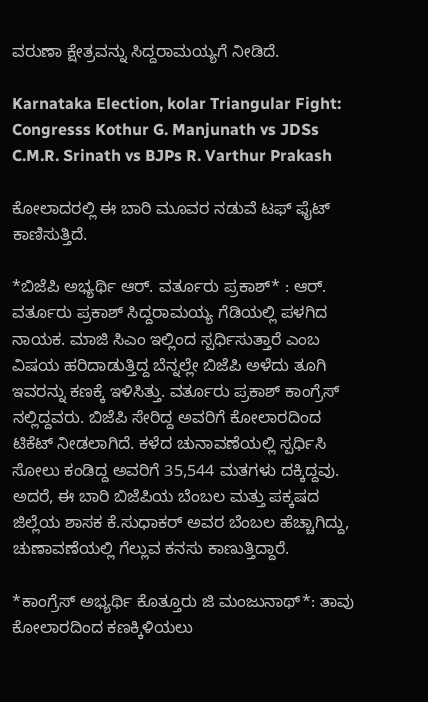ವರುಣಾ ಕ್ಷೇತ್ರವನ್ನು ಸಿದ್ದರಾಮಯ್ಯಗೆ ನೀಡಿದೆ.

Karnataka Election, kolar Triangular Fight: Congresss Kothur G. Manjunath vs JDSs C.M.R. Srinath vs BJPs R. Varthur Prakash

ಕೋಲಾದರಲ್ಲಿ ಈ ಬಾರಿ ಮೂವರ ನಡುವೆ ಟಫ್ ಫೈಟ್ ಕಾಣಿಸುತ್ತಿದೆ.

*ಬಿಜೆಪಿ ಅಭ್ಯರ್ಥಿ ಆರ್‌. ವರ್ತೂರು ಪ್ರಕಾಶ್‌* : ಆರ್‌. ವರ್ತೂರು ಪ್ರಕಾಶ್‌ ಸಿದ್ದರಾಮಯ್ಯ ಗೆಡಿಯಲ್ಲಿ ಪಳಗಿದ ನಾಯಕ. ಮಾಜಿ ಸಿಎಂ ಇಲ್ಲಿಂದ ಸ್ಪರ್ಧಿಸುತ್ತಾರೆ ಎಂಬ ವಿಷಯ ಹರಿದಾಡುತ್ತಿದ್ದ ಬೆನ್ನಲ್ಲೇ ಬಿಜೆಪಿ ಅಳೆದು ತೂಗಿ ಇವರನ್ನು ಕಣಕ್ಕೆ ಇಳಿಸಿತ್ತು. ವರ್ತೂರು ಪ್ರಕಾಶ್ ಕಾಂಗ್ರೆಸ್ ನಲ್ಲಿದ್ದವರು. ಬಿಜೆಪಿ ಸೇರಿದ್ದ ಅವರಿಗೆ ಕೋಲಾರದಿಂದ ಟಿಕೆಟ್ ನೀಡಲಾಗಿದೆ. ಕಳೆದ ಚುನಾವಣೆಯಲ್ಲಿ ಸ್ಪರ್ಧಿಸಿ ಸೋಲು ಕಂಡಿದ್ದ ಅವರಿಗೆ 35,544 ಮತಗಳು ದಕ್ಕಿದ್ದವು. ಅದರೆ, ಈ ಬಾರಿ ಬಿಜೆಪಿಯ ಬೆಂಬಲ ಮತ್ತು ಪಕ್ಕಷದ ಜಿಲ್ಲೆಯ ಶಾಸಕ ಕೆ.ಸುಧಾಕರ್ ಅವರ ಬೆಂಬಲ ಹೆಚ್ಚಾಗಿದ್ದು, ಚುಣಾವಣೆಯಲ್ಲಿ ಗೆಲ್ಲುವ ಕನಸು ಕಾಣುತ್ತಿದ್ದಾರೆ.

*ಕಾಂಗ್ರೆಸ್‌ ಅಭ್ಯರ್ಥಿ ಕೊತ್ತೂರು ಜಿ ಮಂಜುನಾಥ್‌*: ತಾವು ಕೋಲಾರದಿಂದ ಕಣಕ್ಕಿಳಿಯಲು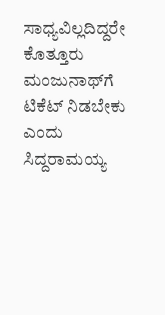ಸಾಧ್ಯವಿಲ್ಲದಿದ್ದರೇ ಕೊತ್ತೂರು ಮಂಜುನಾಥ್‌ಗೆ ಟಿಕೆಟ್ ನಿಡಬೇಕು ಎಂದು ಸಿದ್ದರಾಮಯ್ಯ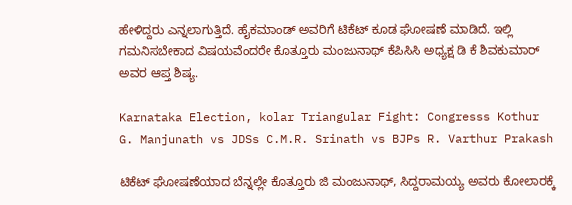ಹೇಳಿದ್ದರು ಎನ್ನಲಾಗುತ್ತಿದೆ. ಹೈಕಮಾಂಡ್ ಅವರಿಗೆ ಟಿಕೆಟ್ ಕೂಡ ಘೋಷಣೆ ಮಾಡಿದೆ. ಇಲ್ಲಿ ಗಮನಿಸಬೇಕಾದ ವಿಷಯವೆಂದರೇ ಕೊತ್ತೂರು ಮಂಜುನಾಥ್ ಕೆಪಿಸಿಸಿ ಅಧ್ಯಕ್ಷ ಡಿ ಕೆ ಶಿವಕುಮಾರ್ ಅವರ ಆಪ್ತ ಶಿಷ್ಯ.

Karnataka Election, kolar Triangular Fight: Congresss Kothur G. Manjunath vs JDSs C.M.R. Srinath vs BJPs R. Varthur Prakash

ಟಿಕೆಟ್ ಘೋಷಣೆಯಾದ ಬೆನ್ನಲ್ಲೇ ಕೊತ್ತೂರು ಜಿ ಮಂಜುನಾಥ್‌, ಸಿದ್ದರಾಮಯ್ಯ ಅವರು ಕೋಲಾರಕ್ಕೆ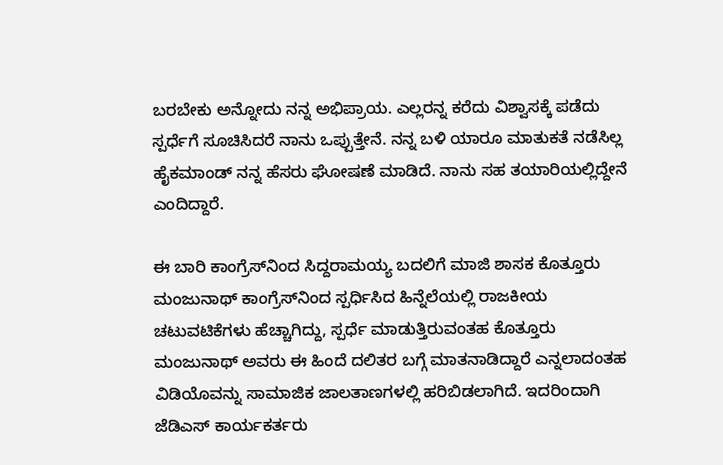ಬರಬೇಕು ಅನ್ನೋದು ನನ್ನ ಅಭಿಪ್ರಾಯ. ಎಲ್ಲರನ್ನ ಕರೆದು ವಿಶ್ವಾಸಕ್ಕೆ ಪಡೆದು ಸ್ಪರ್ಧೆಗೆ ಸೂಚಿಸಿದರೆ ನಾನು ಒಪ್ಪುತ್ತೇನೆ. ನನ್ನ ಬಳಿ ಯಾರೂ ಮಾತುಕತೆ ನಡೆಸಿಲ್ಲ ಹೈಕಮಾಂಡ್ ನನ್ನ ಹೆಸರು ಘೋಷಣೆ ಮಾಡಿದೆ. ನಾನು ಸಹ ತಯಾರಿಯಲ್ಲಿದ್ದೇನೆ ಎಂದಿದ್ದಾರೆ.

ಈ ಬಾರಿ ಕಾಂಗ್ರೆಸ್‌ನಿಂದ ಸಿದ್ದರಾಮಯ್ಯ ಬದಲಿಗೆ ಮಾಜಿ ಶಾಸಕ ಕೊತ್ತೂರು ಮಂಜುನಾಥ್‌ ಕಾಂಗ್ರೆಸ್‌ನಿಂದ ಸ್ಪರ್ಧಿಸಿದ ಹಿನ್ನೆಲೆಯಲ್ಲಿ ರಾಜಕೀಯ ಚಟುವಟಿಕೆಗಳು ಹೆಚ್ಚಾಗಿದ್ದು, ಸ್ಪರ್ಧೆ ಮಾಡುತ್ತಿರುವಂತಹ ಕೊತ್ತೂರು ಮಂಜುನಾಥ್‌ ಅವರು ಈ ಹಿಂದೆ ದಲಿತರ ಬಗ್ಗೆ ಮಾತನಾಡಿದ್ದಾರೆ ಎನ್ನಲಾದಂತಹ ವಿಡಿಯೊವನ್ನು ಸಾಮಾಜಿಕ ಜಾಲತಾಣಗಳಲ್ಲಿ ಹರಿಬಿಡಲಾಗಿದೆ. ಇದರಿಂದಾಗಿ ಜೆಡಿಎಸ್‌ ಕಾರ್ಯಕರ್ತರು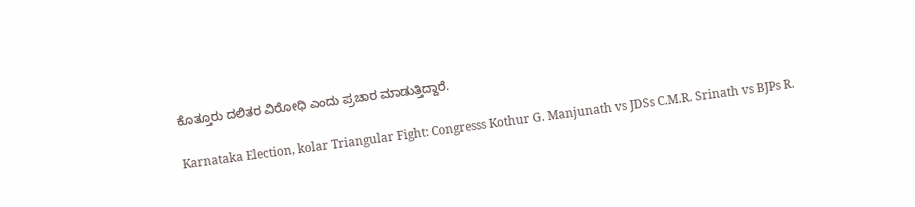ಕೊತ್ತೂರು ದಲಿತರ ವಿರೋಧಿ ಎಂದು ಪ್ರಚಾರ ಮಾಡುತ್ತಿದ್ದಾರೆ.

Karnataka Election, kolar Triangular Fight: Congresss Kothur G. Manjunath vs JDSs C.M.R. Srinath vs BJPs R.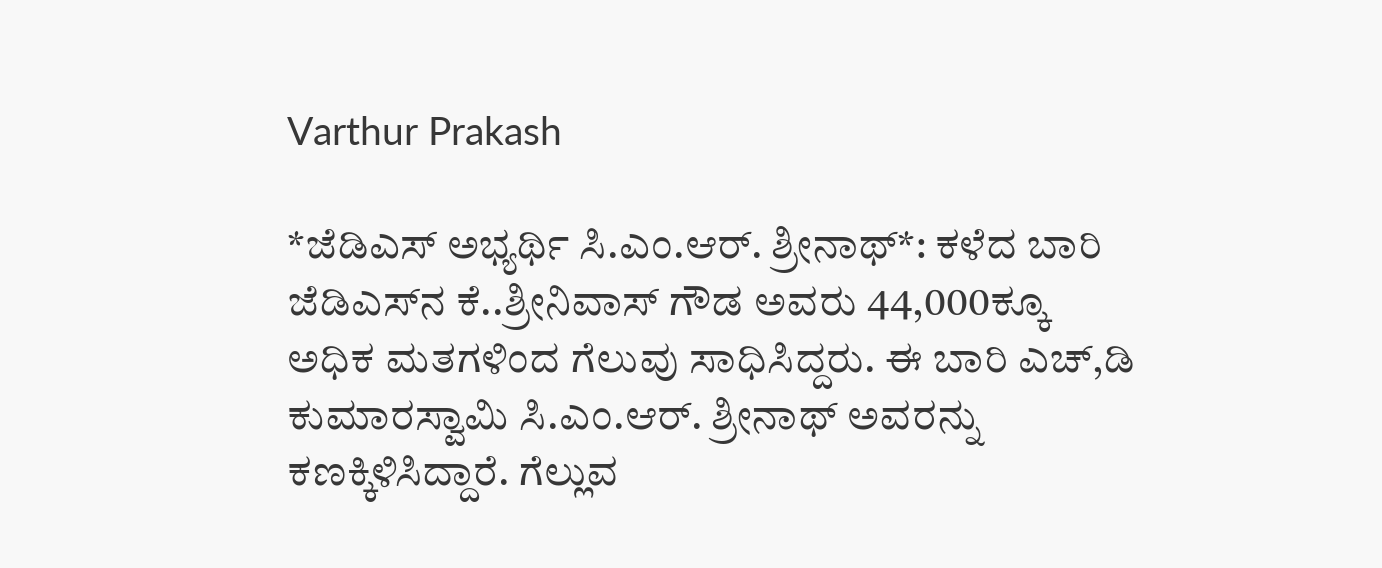Varthur Prakash

*ಜೆಡಿಎಸ್ ಅಭ್ಯರ್ಥಿ ಸಿ.ಎಂ.ಆರ್. ಶ್ರೀನಾಥ್*: ಕಳೆದ ಬಾರಿ ಜೆಡಿಎಸ್‌ನ ಕೆ..ಶ್ರೀನಿವಾಸ್ ಗೌಡ ಅವರು 44,000ಕ್ಕೂ ಅಧಿಕ ಮತಗಳಿಂದ ಗೆಲುವು ಸಾಧಿಸಿದ್ದರು. ಈ ಬಾರಿ ಎಚ್,ಡಿ ಕುಮಾರಸ್ವಾಮಿ ಸಿ.ಎಂ.ಆರ್. ಶ್ರೀನಾಥ್ ಅವರನ್ನು ಕಣಕ್ಕಿಳಿಸಿದ್ದಾರೆ. ಗೆಲ್ಲುವ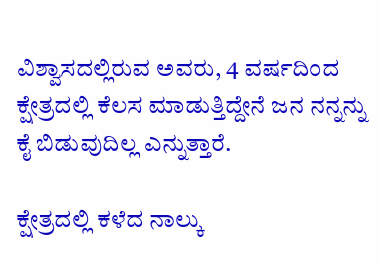ವಿಶ್ವಾಸದಲ್ಲಿರುವ ಅವರು, 4 ವರ್ಷದಿಂದ ಕ್ಷೇತ್ರದಲ್ಲಿ ಕೆಲಸ ಮಾಡುತ್ತಿದ್ದೇನೆ ಜನ ನನ್ನನ್ನು ಕೈ ಬಿಡುವುದಿಲ್ಲ ಎನ್ನುತ್ತಾರೆ.

ಕ್ಷೇತ್ರದಲ್ಲಿ ಕಳೆದ ನಾಲ್ಕು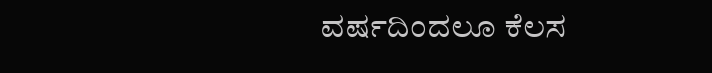ವರ್ಷದಿಂದಲೂ ಕೆಲಸ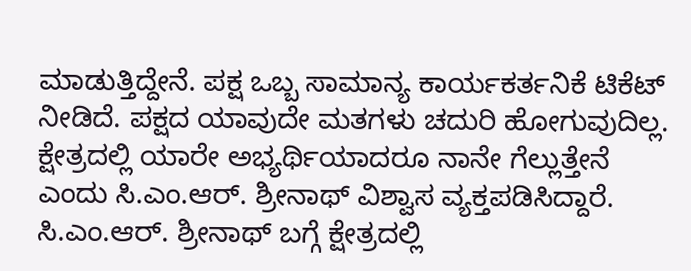ಮಾಡುತ್ತಿದ್ದೇನೆ. ಪಕ್ಷ ಒಬ್ಬ ಸಾಮಾನ್ಯ ಕಾರ್ಯಕರ್ತನಿಕೆ ಟಿಕೆಟ್ ನೀಡಿದೆ. ಪಕ್ಷದ ಯಾವುದೇ ಮತಗಳು ಚದುರಿ ಹೋಗುವುದಿಲ್ಲ. ಕ್ಷೇತ್ರದಲ್ಲಿ ಯಾರೇ ಅಭ್ಯರ್ಥಿಯಾದರೂ ನಾನೇ ಗೆಲ್ಲುತ್ತೇನೆ ಎಂದು ಸಿ.ಎಂ.ಆರ್. ಶ್ರೀನಾಥ್ ವಿಶ್ವಾಸ ವ್ಯಕ್ತಪಡಿಸಿದ್ದಾರೆ. ಸಿ.ಎಂ.ಆರ್. ಶ್ರೀನಾಥ್ ಬಗ್ಗೆ ಕ್ಷೇತ್ರದಲ್ಲಿ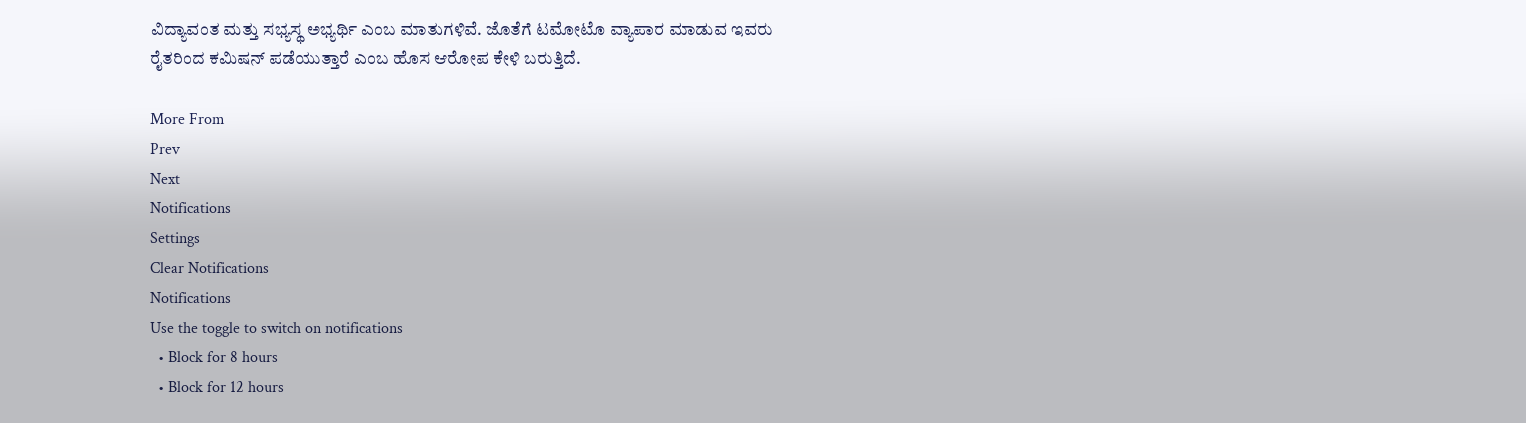ವಿದ್ಯಾವಂತ ಮತ್ತು ಸಭ್ಯಸ್ಥ ಅಭ್ಯರ್ಥಿ ಎಂಬ ಮಾತುಗಳಿವೆ. ಜೊತೆಗೆ ಟಮೋಟೊ ವ್ಯಾಪಾರ ಮಾಡುವ ಇವರು ರೈತರಿಂದ ಕಮಿಷನ್ ಪಡೆಯುತ್ತಾರೆ ಎಂಬ ಹೊಸ ಆರೋಪ ಕೇಳಿ ಬರುತ್ತಿದೆ.

More From
Prev
Next
Notifications
Settings
Clear Notifications
Notifications
Use the toggle to switch on notifications
  • Block for 8 hours
  • Block for 12 hours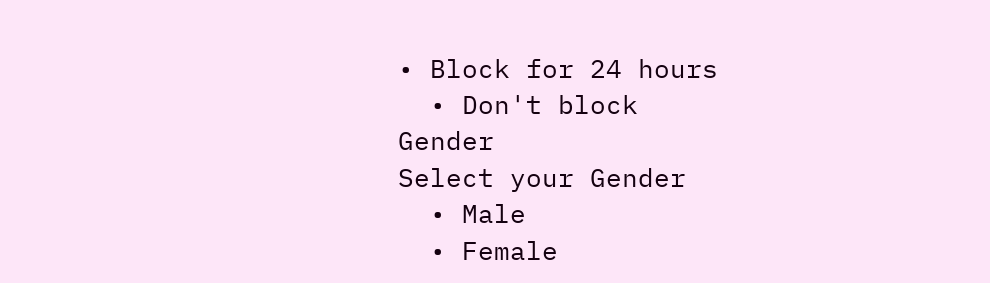• Block for 24 hours
  • Don't block
Gender
Select your Gender
  • Male
  • Female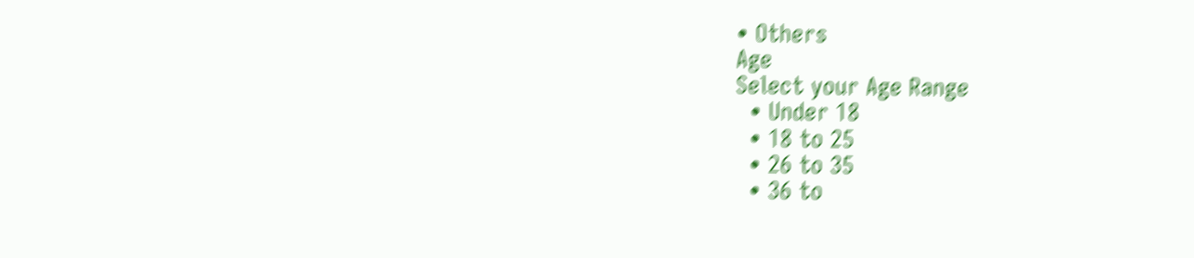• Others
Age
Select your Age Range
  • Under 18
  • 18 to 25
  • 26 to 35
  • 36 to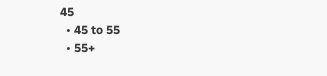45
  • 45 to 55
  • 55+